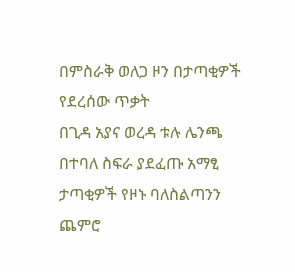በምስራቅ ወለጋ ዞን በታጣቂዎች የደረሰው ጥቃት
በጊዳ አያና ወረዳ ቱሉ ሌንጫ በተባለ ስፍራ ያደፈጡ አማፂ ታጣቂዎች የዞኑ ባለስልጣንን ጨምሮ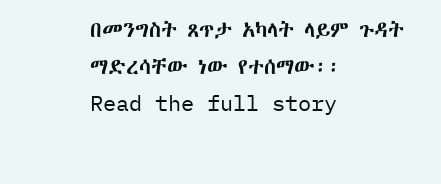በመንግስት ጸጥታ አካላት ላይም ጉዳት ማድረሳቸው ነው የተሰማው፡፡
Read the full story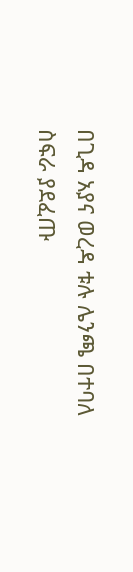በጊዳ አያና ወረዳ ቱሉ ሌንጫ በተባለ ስፍራ ያደፈጡ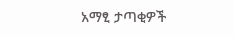አማፂ ታጣቂዎች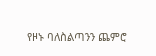የዞኑ ባለስልጣንን ጨምሮ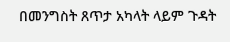በመንግስት ጸጥታ አካላት ላይም ጉዳት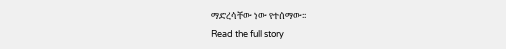ማድረሳቸው ነው የተሰማው፡፡
Read the full story